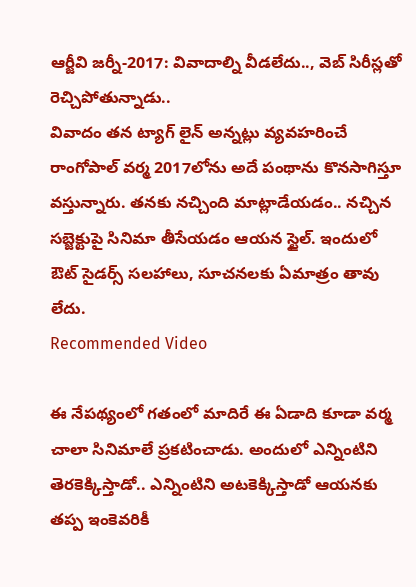ఆర్జీవి జర్నీ-2017: వివాదాల్ని వీడలేదు.., వెబ్ సిరీస్లతో రెచ్చిపోతున్నాడు..
వివాదం తన ట్యాగ్ లైన్ అన్నట్లు వ్యవహరించే రాంగోపాల్ వర్మ 2017లోను అదే పంథాను కొనసాగిస్తూ వస్తున్నారు. తనకు నచ్చింది మాట్లాడేయడం.. నచ్చిన సబ్జెక్టుపై సినిమా తీసేయడం ఆయన స్టైల్. ఇందులో ఔట్ సైడర్స్ సలహాలు, సూచనలకు ఏమాత్రం తావు లేదు.
Recommended Video

ఈ నేపథ్యంలో గతంలో మాదిరే ఈ ఏడాది కూడా వర్మ చాలా సినిమాలే ప్రకటించాడు. అందులో ఎన్నింటిని తెరకెక్కిస్తాడో.. ఎన్నింటిని అటకెక్కిస్తాడో ఆయనకు తప్ప ఇంకెవరికీ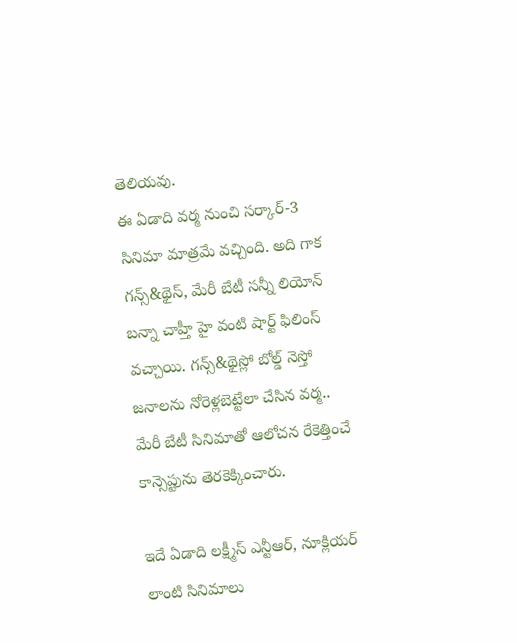తెలియవు.
ఈ ఏడాది వర్మ నుంచి సర్కార్-3 సినిమా మాత్రమే వచ్చింది. అది గాక
గన్స్&థైస్, మేరీ బేటీ సన్నీ లియోన్ బన్నా చాహ్తీ హై వంటి షార్ట్ ఫిలింస్ వచ్చాయి. గన్స్&థైస్లో బోల్డ్ నెస్తో జనాలను నోరెళ్లబెట్టేలా చేసిన వర్మ.. మేరీ బేటీ సినిమాతో ఆలోచన రేకెత్తించే కాన్సెప్టును తెరకెక్కించారు.

ఇదే ఏడాది లక్ష్మీస్ ఎన్టీఆర్, నూక్లియర్ లాంటి సినిమాలు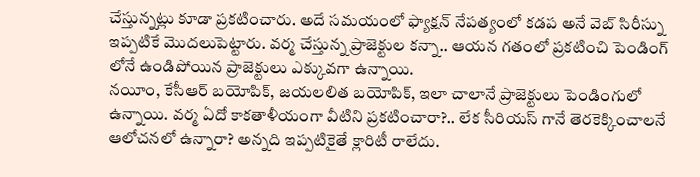చేస్తున్నట్లు కూడా ప్రకటించారు. అదే సమయంలో ఫ్యాక్షన్ నేపత్యంలో కడప అనే వెబ్ సిరీస్ను ఇప్పటికే మొదలుపెట్టారు. వర్మ చేస్తున్న ప్రాజెక్టుల కన్నా.. ఆయన గతంలో ప్రకటించి పెండింగ్ లోనే ఉండిపోయిన ప్రాజెక్టులు ఎక్కువగా ఉన్నాయి.
నయీం, కేసీఆర్ బయోపిక్, జయలలిత బయోపిక్, ఇలా చాలానే ప్రాజెక్టులు పెండింగులో ఉన్నాయి. వర్మ ఏదో కాకతాళీయంగా వీటిని ప్రకటించారా?.. లేక సీరియస్ గానే తెరకెక్కించాలనే ఆలోచనలో ఉన్నారా? అన్నది ఇప్పటికైతే క్లారిటీ రాలేదు.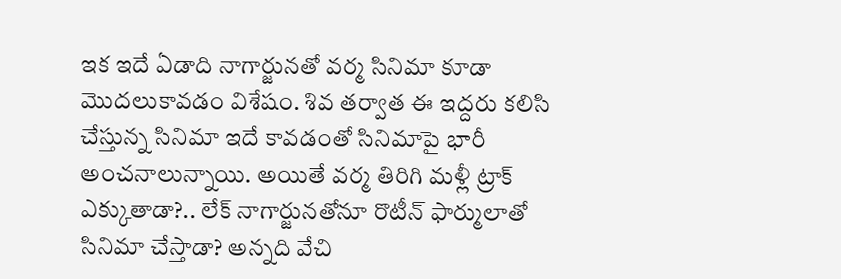ఇక ఇదే ఏడాది నాగార్జునతో వర్మ సినిమా కూడా మొదలుకావడం విశేషం. శివ తర్వాత ఈ ఇద్దరు కలిసి చేస్తున్న సినిమా ఇదే కావడంతో సినిమాపై భారీ అంచనాలున్నాయి. అయితే వర్మ తిరిగి మళ్లీ ట్రాక్ ఎక్కుతాడా?.. లేక్ నాగార్జునతోనూ రొటీన్ ఫార్ములాతో సినిమా చేస్తాడా? అన్నది వేచి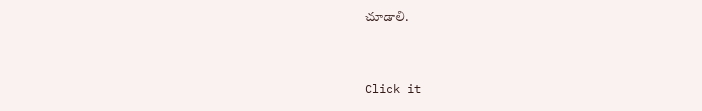చూడాలి.


Click it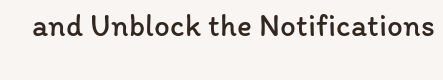and Unblock the Notifications